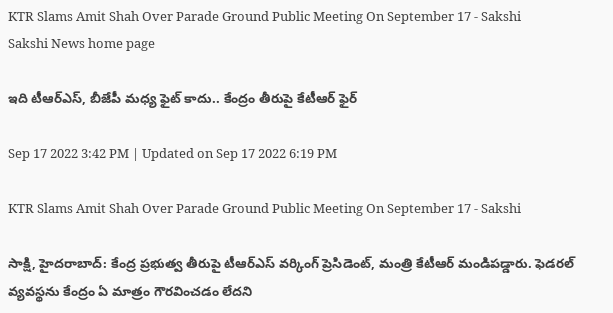KTR Slams Amit Shah Over Parade Ground Public Meeting On September 17 - Sakshi
Sakshi News home page

ఇది టీఆర్‌ఎస్‌, బీజేపీ మధ్య ఫైట్‌ కాదు.. కేంద్రం తీరుపై కేటీఆర్‌ ఫైర్‌

Sep 17 2022 3:42 PM | Updated on Sep 17 2022 6:19 PM

KTR Slams Amit Shah Over Parade Ground Public Meeting On September 17 - Sakshi

సాక్షి, హైదరాబాద్‌: కేంద్ర ప్రభుత్వ తీరుపై టీఆర్‌ఎస్‌ వర్కింగ్‌ ప్రెసిడెంట్‌, మంత్రి కేటీఆర్‌ మండిపడ్డారు. ఫెడరల్‌ వ్యవస్థను కేంద్రం ఏ మాత్రం గౌరవించడం లేదని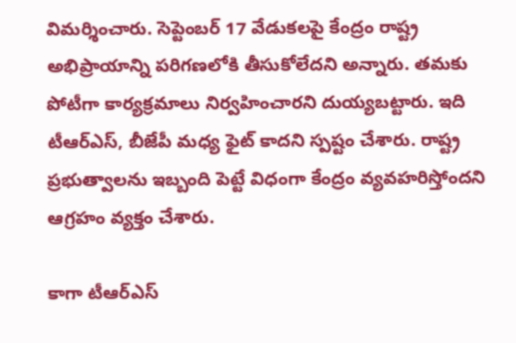విమర్శించారు. సెప్టెంబర్‌ 17 వేడుకలపై కేంద్రం రాష్ట్ర అభిప్రాయాన్ని పరిగణలోకి తీసుకోలేదని అన్నారు. తమకు పోటీగా కార్యక్రమాలు నిర్వహించారని దుయ్యబట్టారు. ఇది టీఆర్‌ఎస్‌, బీజేపీ మధ్య ఫైట్‌ కాదని స్పష్టం చేశారు. రాష్ట్ర ప్రభుత్వాలను ఇబ్బంది పెట్టే విధంగా కేంద్రం వ్యవహరిస్తోందని ఆగ్రహం వ్యక్తం చేశారు.

కాగా టీఆర్‌ఎస్‌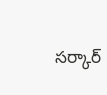సర్కార్‌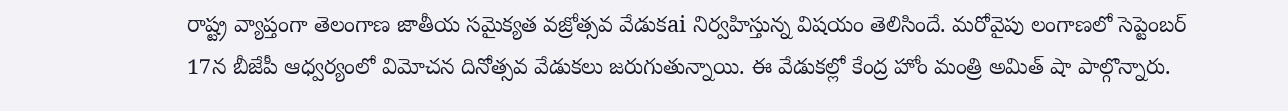రాష్ట్ర వ్యాప్తంగా తెలంగాణ జాతీయ సమైక్యత వజ్రోత్సవ వేడుకai నిర్వహిస్తున్న విషయం తెలిసిందే. మరోవైపు లంగాణలో సెప్టెంబర్‌ 17న బీజేపీ ఆధ్వర్యంలో విమోచన దినోత్సవ వేడుకలు జరుగుతున్నాయి. ఈ వేడుకల్లో కేంద్ర హోం మంత్రి అమిత్‌ షా పాల్గొన్నారు.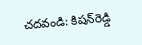చదవండి: కిషన్‌రెడ్డి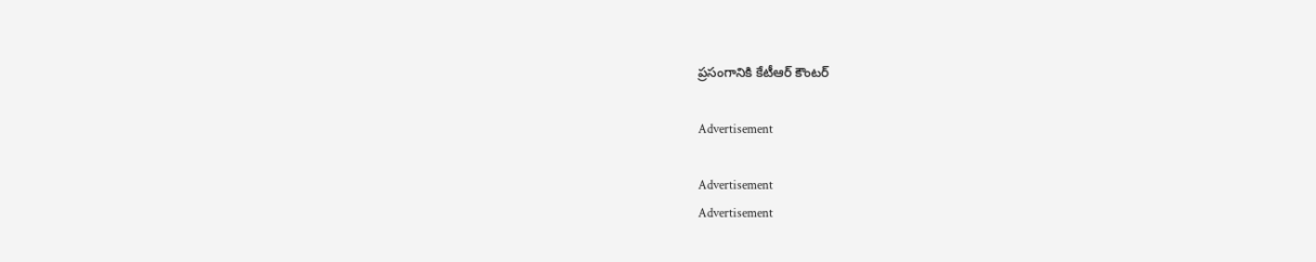ప్రసంగానికి కేటీఆర్‌ కౌంటర్‌

Advertisement

Advertisement
Advertisement